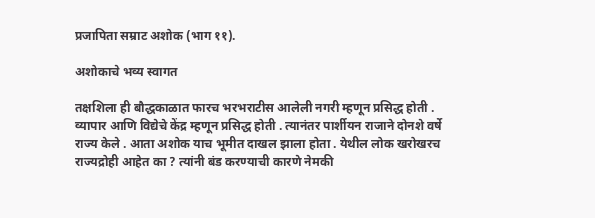प्रजापिता सम्राट अशोक (भाग ११).

अशोकाचे भव्य स्वागत

तक्षशिला ही बौद्धकाळात फारच भरभराटीस आलेली नगरी म्हणून प्रसिद्ध होती . व्यापार आणि विद्येचे केंद्र म्हणून प्रसिद्ध होती . त्यानंतर पार्शीयन राजाने दोनशे वर्षे राज्य केले . आता अशोक याच भूमीत दाखल झाला होता . येथील लोक खरोखरच राज्यद्रोही आहेत का ? त्यांनी बंड करण्याची कारणे नेमकी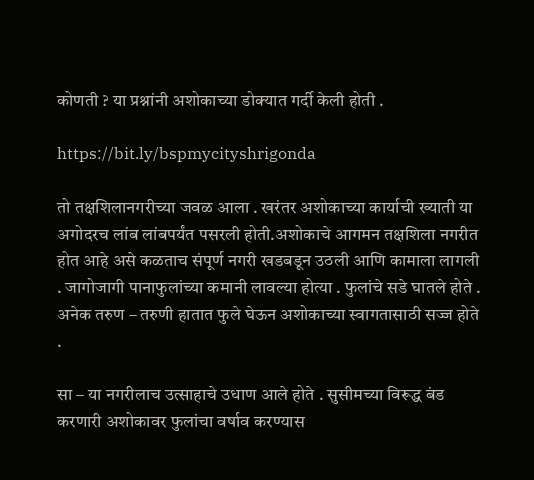कोणती ? या प्रश्नांनी अशोकाच्या डोक्यात गर्दी केली होती .

https://bit.ly/bspmycityshrigonda

तो तक्षशिलानगरीच्या जवळ आला . खरंतर अशोकाच्या कार्याची ख्याती या अगोदरच लांब लांबपर्यंत पसरली होती.अशोकाचे आगमन तक्षशिला नगरीत होत आहे असे कळताच संपूर्ण नगरी खडबडून उठली आणि कामाला लागली . जागोजागी पानाफुलांच्या कमानी लावल्या होत्या . फुलांचे सडे घातले होते . अनेक तरुण – तरुणी हातात फुले घेऊन अशोकाच्या स्वागतासाठी सज्ज होते .

सा – या नगरीलाच उत्साहाचे उधाण आले होते . सुसीमच्या विरूद्ध बंड करणारी अशोकावर फुलांचा वर्षाव करण्यास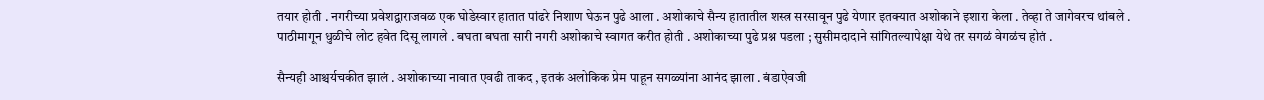तयार होती . नगरीच्या प्रवेशद्वाराजवळ एक घोडेस्वार हातात पांढरे निशाण घेऊन पुढे आला . अशोकाचे सैन्य हातातील शस्त्र सरसावून पुढे येणार इतक्यात अशोकाने इशारा केला . तेव्हा ते जागेवरच थांबले . पाठीमागून धुळीचे लोट हवेत दिसू लागले . बघता बघता सारी नगरी अशोकाचे स्वागत करीत होती . अशोकाच्या पुढे प्रश्न पडला ; सुसीमदादाने सांगितल्यापेक्षा येथे तर सगळं वेगळंच होतं .

सैन्यही आश्चर्यचकीत झालं . अशोकाच्या नावात एवढी ताकद , इतकं अलोकिक प्रेम पाहून सगळ्यांना आनंद झाला . बंडाऐवजी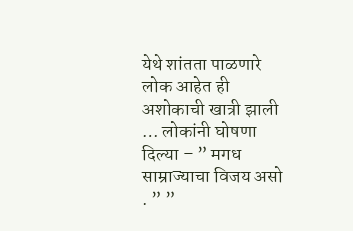येथे शांतता पाळणारे लोक आहेत ही अशोकाची खात्री झाली … लोकांनी घोषणा दिल्या – ” मगध साम्राज्याचा विजय असो . ” ”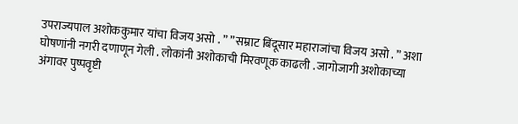उपराज्यपाल अशोककुमार यांचा विजय असो . ” ” सम्राट बिंदूसार महाराजांचा विजय असो . ” अशा घोषणांनी नगरी दणाणून गेली . लोकांनी अशोकाची मिरवणूक काढली . जागोजागी अशोकाच्या अंगावर पुष्पवृष्टी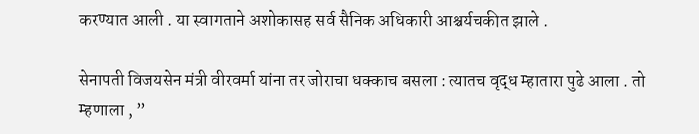करण्यात आली . या स्वागताने अशोकासह सर्व सैनिक अधिकारी आश्चर्यचकीत झाले .

सेनापती विजयसेन मंत्री वीरवर्मा यांना तर जोराचा धक्काच बसला : त्यातच वृद्ध म्हातारा पुढे आला . तो म्हणाला , ”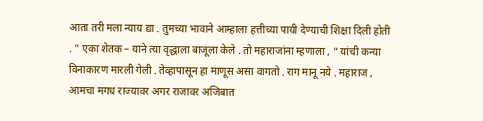आता तरी मला न्याय द्या . तुमच्या भावाने आम्हाला हत्तीच्या पायी देण्याची शिक्षा दिली होती . ” एका शेतक – याने त्या वृद्धाला बाजूला केले . तो महाराजांना म्हणाला , “ यांची कन्या विनाकारण मारली गेली . तेव्हापासून हा माणूस असा वागतो . राग मानू नये . महाराज , आमचा मगध राज्यावर अगर राजावर अजिबात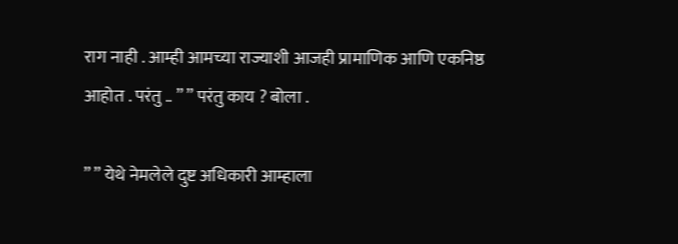राग नाही . आम्ही आमच्या राज्याशी आजही प्रामाणिक आणि एकनिष्ठ आहोत . परंतु .. ” ” परंतु काय ? बोला .

” ” येथे नेमलेले दुष्ट अधिकारी आम्हाला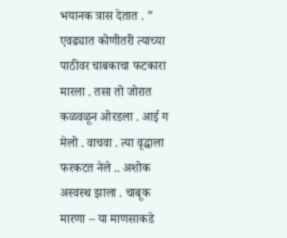भयानक त्रास देतात . ” एवढ्यात कोणीतरी त्याच्या पाठीवर चाबकाचा फटकारा मारला . तसा तो जोरात कळवळून ओरडला . आई ग मेलो . वाचवा . त्या वृद्धाला फरकटत नेले .. अशोक अस्वस्थ झाला . चाबूक मारणा – या माणसाकडे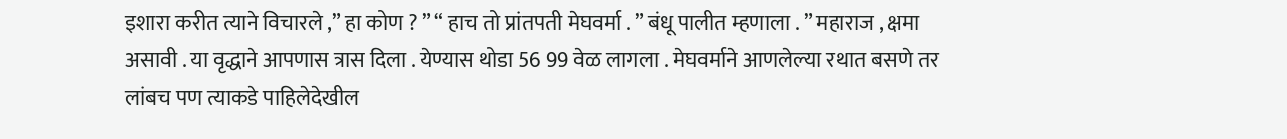इशारा करीत त्याने विचारले ,” हा कोण ? ” “ हाच तो प्रांतपती मेघवर्मा . ” बंधू पालीत म्हणाला . ” महाराज , क्षमा असावी . या वृद्धाने आपणास त्रास दिला . येण्यास थोडा 56 99 वेळ लागला . मेघवर्माने आणलेल्या रथात बसणे तर लांबच पण त्याकडे पाहिलेदेखील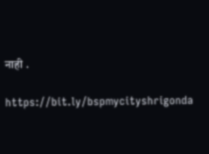नाही .

https://bit.ly/bspmycityshrigonda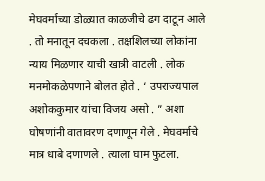मेघवर्माच्या डोळ्यात काळजीचे ढग दाटून आले . तो मनातून दचकला . तक्षशिलच्या लोकांना न्याय मिळणार याची खात्री वाटली . लोक मनमोकळेपणाने बोलत होते . ‘ उपराज्यपाल अशोककुमार यांचा विजय असो . ” अशा घोषणांनी वातावरण दणाणून गेले . मेघवर्माचे मात्र धाबे दणाणले . त्याला घाम फुटला.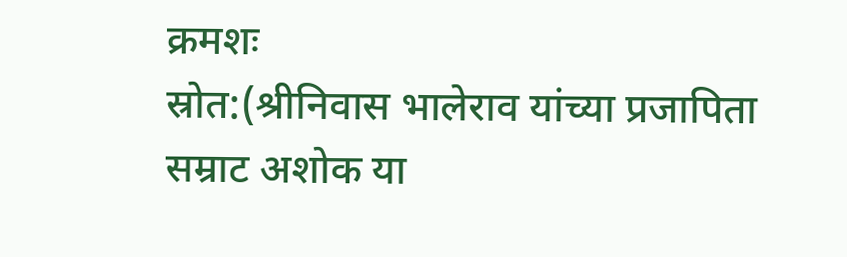क्रमशः
स्रोत:(श्रीनिवास भालेराव यांच्या प्रजापिता सम्राट अशोक या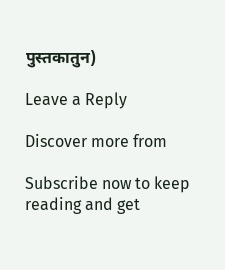पुस्तकातुन)

Leave a Reply

Discover more from

Subscribe now to keep reading and get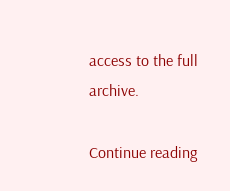access to the full archive.

Continue reading